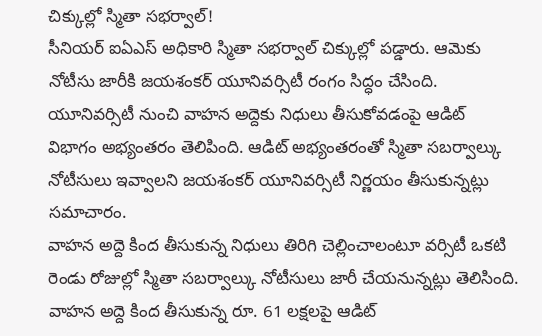చిక్కుల్లో స్మితా సభర్వాల్!
సీనియర్ ఐఏఎస్ అధికారి స్మితా సభర్వాల్ చిక్కుల్లో పడ్డారు. ఆమెకు నోటీసు జారీకి జయశంకర్ యూనివర్సిటీ రంగం సిద్ధం చేసింది. యూనివర్సిటీ నుంచి వాహన అద్దెకు నిధులు తీసుకోవడంపై ఆడిట్ విభాగం అభ్యంతరం తెలిపింది. ఆడిట్ అభ్యంతరంతో స్మితా సబర్వాల్కు నోటీసులు ఇవ్వాలని జయశంకర్ యూనివర్సిటీ నిర్ణయం తీసుకున్నట్లు సమాచారం.
వాహన అద్దె కింద తీసుకున్న నిధులు తిరిగి చెల్లించాలంటూ వర్సిటీ ఒకటి రెండు రోజుల్లో స్మితా సబర్వాల్కు నోటీసులు జారీ చేయనున్నట్లు తెలిసింది. వాహన అద్దె కింద తీసుకున్న రూ. 61 లక్షలపై ఆడిట్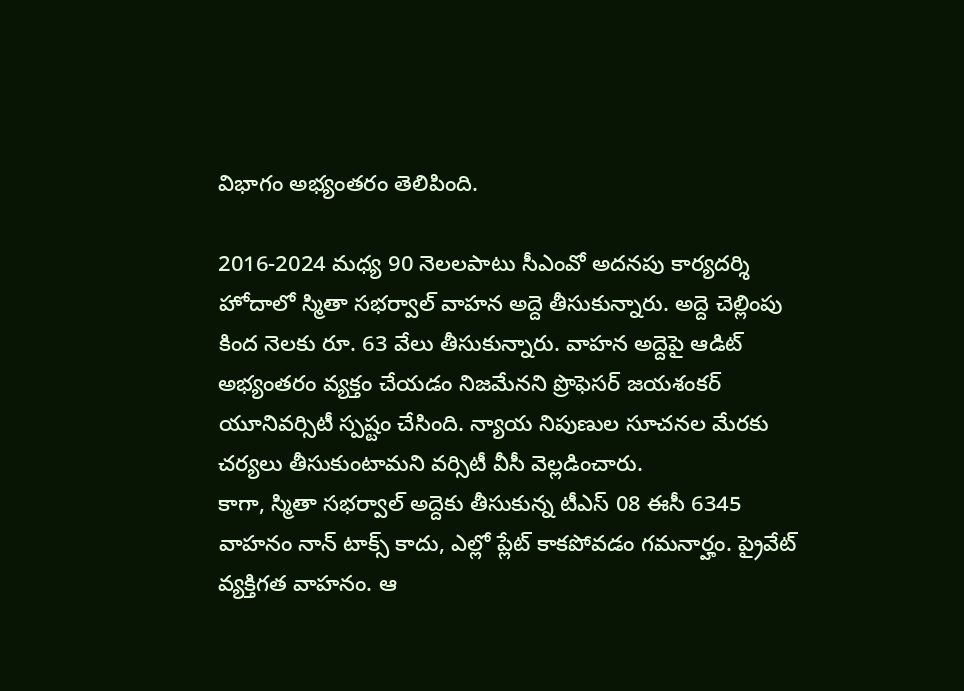విభాగం అభ్యంతరం తెలిపింది.

2016-2024 మధ్య 90 నెలలపాటు సీఎంవో అదనపు కార్యదర్శి హోదాలో స్మితా సభర్వాల్ వాహన అద్దె తీసుకున్నారు. అద్దె చెల్లింపు కింద నెలకు రూ. 63 వేలు తీసుకున్నారు. వాహన అద్దెపై ఆడిట్ అభ్యంతరం వ్యక్తం చేయడం నిజమేనని ప్రొఫెసర్ జయశంకర్ యూనివర్సిటీ స్పష్టం చేసింది. న్యాయ నిపుణుల సూచనల మేరకు చర్యలు తీసుకుంటామని వర్సిటీ వీసీ వెల్లడించారు.
కాగా, స్మితా సభర్వాల్ అద్దెకు తీసుకున్న టీఎస్ 08 ఈసీ 6345 వాహనం నాన్ టాక్స్ కాదు, ఎల్లో ప్లేట్ కాకపోవడం గమనార్హం. ప్రైవేట్ వ్యక్తిగత వాహనం. ఆ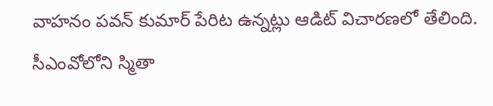వాహనం పవన్ కుమార్ పేరిట ఉన్నట్లు ఆడిట్ విచారణలో తేలింది. సీఎంవోలోని స్మితా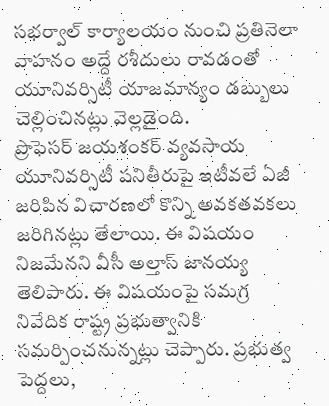సభర్వాల్ కార్యాలయం నుంచి ప్రతినెలా వాహనం అద్దే రశీదులు రావడంతో యూనివర్సిటీ యాజమాన్యం డబ్బులు చెల్లించినట్లు వెల్లడైంది.
ప్రొఫెసర్ జయశంకర్ వ్యవసాయ యూనివర్సిటీ పనితీరుపై ఇటీవలే ఏజీ జరిపిన విచారణలో కొన్ని అవకతవకలు జరిగినట్లు తేలాయి. ఈ విషయం నిజమేనని వీసీ అల్తాస్ జానయ్య తెలిపారు. ఈ విషయంపై సమగ్ర నివేదిక రాష్ట్ర ప్రభుత్వానికి సమర్పించనున్నట్లు చెప్పారు. ప్రభుత్వ పెద్దలు,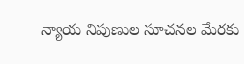న్యాయ నిపుణుల సూచనల మేరకు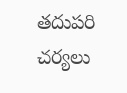తదుపరి చర్యలు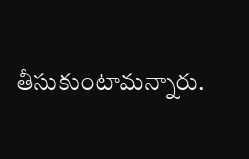తీసుకుంటామన్నారు.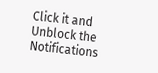Click it and Unblock the Notifications